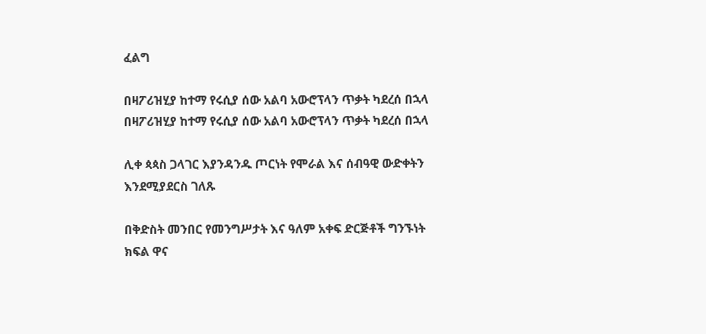ፈልግ

በዛፖሪዝሂያ ከተማ የሩሲያ ሰው አልባ አውሮፕላን ጥቃት ካደረሰ በኋላ በዛፖሪዝሂያ ከተማ የሩሲያ ሰው አልባ አውሮፕላን ጥቃት ካደረሰ በኋላ

ሊቀ ጳጳስ ጋላገር እያንዳንዱ ጦርነት የሞራል እና ሰብዓዊ ውድቀትን እንደሚያደርስ ገለጹ

በቅድስት መንበር የመንግሥታት እና ዓለም አቀፍ ድርጅቶች ግንኙነት ክፍል ዋና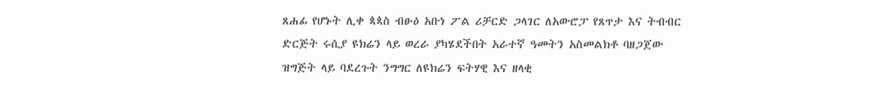ጸሐፊ የሆኑት ሊቀ ጳጳስ ብፁዕ አቡነ ፖል ሪቻርድ ጋላገር ለአውሮፓ የጸጥታ እና ትብብር ድርጅት ሩሲያ ዩክሬን ላይ ወረራ ያካሄደችበት አራተኛ ዓመትን አስመልክቶ ባዘጋጀው ዝግጅት ላይ ባደረጉት ንግግር ለዩክሬን ፍትሃዊ እና ዘላቂ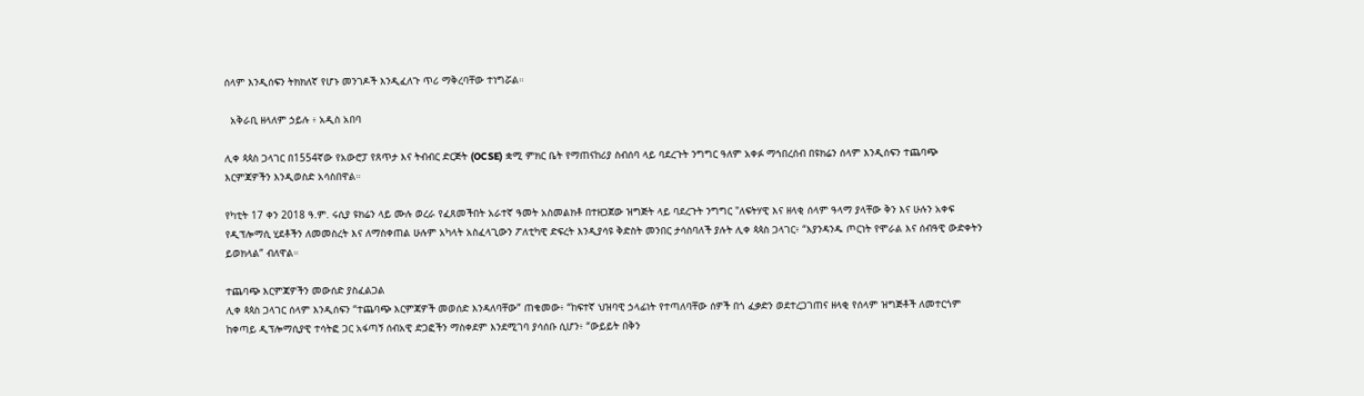ሰላም እንዲሰፍን ትክክለኛ የሆኑ መንገዶች እንዲፈለጉ ጥሪ ማቅረባቸው ተነግሯል።

  አቅራቢ ዘላለም ኃይሉ ፥ አዲስ አበባ

ሊቀ ጳጳስ ጋላገር በ1554ኛው የአውሮፓ የጸጥታ እና ትብብር ድርጅት (OCSE) ቋሚ ምክር ቤት የማጠናከሪያ ስብሰባ ላይ ባደረጉት ንግግር ዓለም አቀፉ ማኅበረሰብ በዩክሬን ሰላም እንዲሰፍን ተጨባጭ እርምጃዎችን እንዲወስድ አሳስበዋል።

የካቲት 17 ቀን 2018 ዓ.ም. ሩሲያ ዩክሬን ላይ ሙሉ ወረራ የፈጸመችበት አራተኛ ዓመት አስመልክቶ በተዘጋጀው ዝግጅት ላይ ባደረጉት ንግግር "ለፍትሃዊ እና ዘላቂ ሰላም ዓላማ ያላቸው ቅን እና ሁሉን አቀፍ የዲፕሎማሲ ሂደቶችን ለመመስረት እና ለማስቀጠል ሁሉም አካላት አስፈላጊውን ፖለቲካዊ ድፍረት እንዲያሳዩ ቅድስት መንበር ታሳስባለች ያሉት ሊቀ ጳጳስ ጋላገር፥ “እያንዳንዱ ጦርነት የሞራል እና ሰብዓዊ ውድቀትን ይወክላል” ብለዋል።

ተጨባጭ እርምጃዎችን መውሰድ ያስፈልጋል
ሊቀ ጳጳስ ጋላገር ሰላም እንዲሰፍን “ተጨባጭ እርምጃዎች መወሰድ እንዳለባቸው” ጠቁመው፥ “ከፍተኛ ህዝባዊ ኃላፊነት የተጣለባቸው ሰዎች በጎ ፈቃድን ወደተረጋገጠና ዘላቂ የሰላም ዝግጅቶች ለመተርጎም ከቀጣይ ዲፕሎማሲያዊ ተሳትፎ ጋር አፋጣኝ ሰብአዊ ድጋፎችን ማስቀደም እንደሚገባ ያሳሰቡ ሲሆን፥ “ውይይት በቅን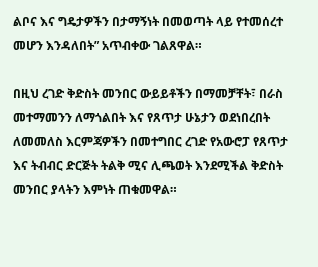ልቦና እና ግዴታዎችን በታማኝነት በመወጣት ላይ የተመሰረተ መሆን እንዳለበት” አጥብቀው ገልጸዋል።

በዚህ ረገድ ቅድስት መንበር ውይይቶችን በማመቻቸት፣ በራስ መተማመንን ለማጎልበት እና የጸጥታ ሁኔታን ወደነበረበት ለመመለስ እርምጃዎችን በመተግበር ረገድ የአውሮፓ የጸጥታ እና ትብብር ድርጅት ትልቅ ሚና ሊጫወት እንደሚችል ቅድስት መንበር ያላትን እምነት ጠቁመዋል።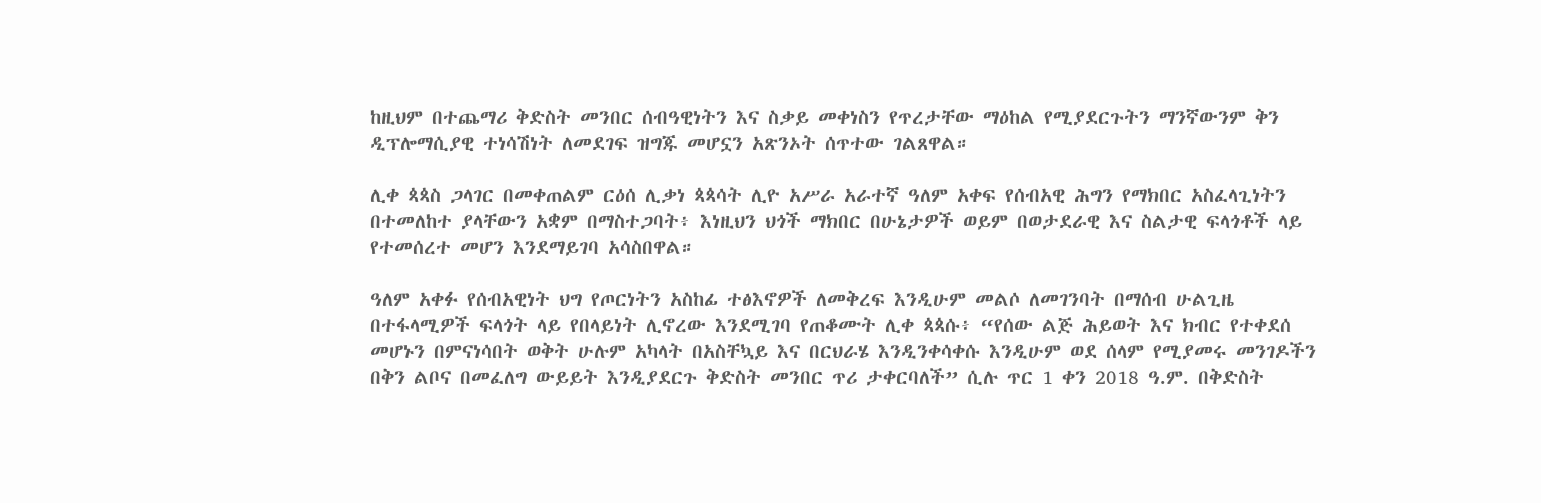ከዚህም በተጨማሪ ቅድስት መንበር ሰብዓዊነትን እና ስቃይ መቀነስን የጥረታቸው ማዕከል የሚያደርጉትን ማንኛውንም ቅን ዲፕሎማሲያዊ ተነሳሽነት ለመደገፍ ዝግጁ መሆኗን አጽንኦት ሰጥተው ገልጸዋል።

ሊቀ ጳጳስ ጋላገር በመቀጠልም ርዕሰ ሊቃነ ጳጳሳት ሊዮ አሥራ አራተኛ ዓለም አቀፍ የሰብአዊ ሕግን የማክበር አስፈላጊነትን በተመለከተ ያላቸውን አቋም በማስተጋባት፥ እነዚህን ህጎች ማክበር በሁኔታዎች ወይም በወታደራዊ እና ስልታዊ ፍላጎቶች ላይ የተመሰረተ መሆን እንደማይገባ አሳስበዋል።

ዓለም አቀፉ የሰብአዊነት ህግ የጦርነትን አስከፊ ተፅእኖዎች ለመቅረፍ እንዲሁም መልሶ ለመገንባት በማሰብ ሁልጊዜ በተፋላሚዎች ፍላጎት ላይ የበላይነት ሊኖረው እንደሚገባ የጠቆሙት ሊቀ ጳጳሱ፥ “የሰው ልጅ ሕይወት እና ክብር የተቀደሰ መሆኑን በምናነሳበት ወቅት ሁሉም አካላት በአስቸኳይ እና በርህራሄ እንዲንቀሳቀሱ እንዲሁም ወደ ሰላም የሚያመሩ መንገዶችን በቅን ልቦና በመፈለግ ውይይት እንዲያደርጉ ቅድስት መንበር ጥሪ ታቀርባለች” ሲሉ ጥር 1 ቀን 2018 ዓ.ም. በቅድስት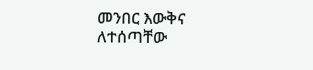መንበር እውቅና ለተሰጣቸው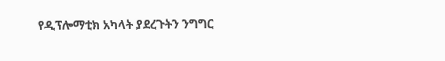የዲፕሎማቲክ አካላት ያደረጉትን ንግግር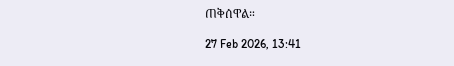ጠቅሰዋል።

27 Feb 2026, 13:41